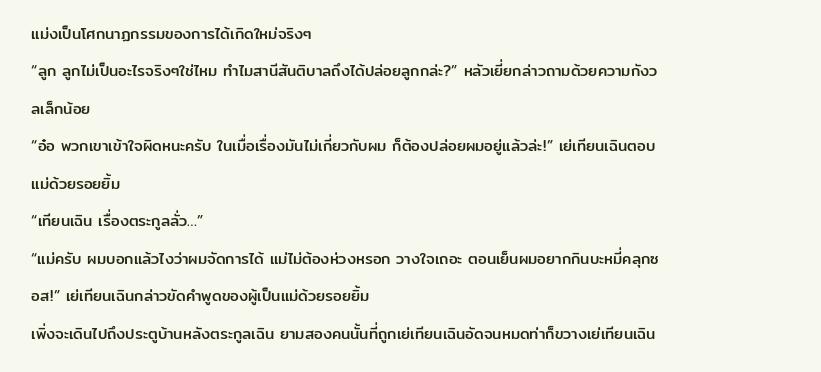แม่งเป็นโศกนาฏกรรมของการได้เกิดใหม่จริงๆ
“ลูก ลูกไม่เป็นอะไรจริงๆใช่ไหม ทำไมสานีสันติบาลถึงได้ปล่อยลูกกล่ะ?” หลัวเยี่ยกล่าวถามด้วยความกังวลเล็กน้อย
“อ๋อ พวกเขาเข้าใจผิดหนะครับ ในเมื่อเรื่องมันไม่เกี่ยวกับผม ก็ต้องปล่อยผมอยู่แล้วล่ะ!” เย่เทียนเฉินตอบแม่ด้วยรอยยิ้ม
“เทียนเฉิน เรื่องตระกูลลั่ว…”
“แม่ครับ ผมบอกแล้วไงว่าผมจัดการได้ แม่ไม่ต้องห่วงหรอก วางใจเถอะ ตอนเย็นผมอยากกินบะหมี่คลุกซอส!” เย่เทียนเฉินกล่าวขัดคำพูดของผู้เป็นแม่ด้วยรอยยิ้ม
เพิ่งจะเดินไปถึงประตูบ้านหลังตระกูลเฉิน ยามสองคนนั้นที่ถูกเย่เทียนเฉินอัดจนหมดท่าก็ขวางเย่เทียนเฉิน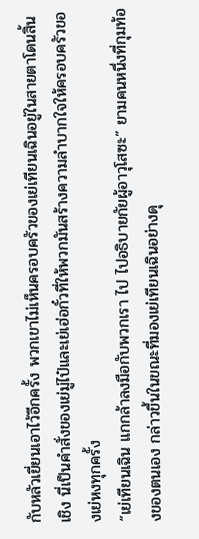กับหลัวเยี่ยนเอาไว้อีกครั้ง พวกเขาไม่เห็นครอบครัวของเย่เทียนเฉินอยู่ในสายตาโดนสิ้นเชิง นี่เป็นคำสั่งของเย่มู่ไป๋และเย่เฮ่อกั๋วที่ให้พวกมันสร้างความลำบากใจให้ครอบครัวของเย่หงทุกครั้ง
“เย่เทียนเฉิน แกกล้าลงมือกับพวกเรา ไป ไปอธิบายกัยผู้อาวุโสซะ” ยามคนหนึ่งที่กุมท้องของตนเอง กล่าวขึ้นในขณะที่มองเย่เทียนเฉินอย่างดุ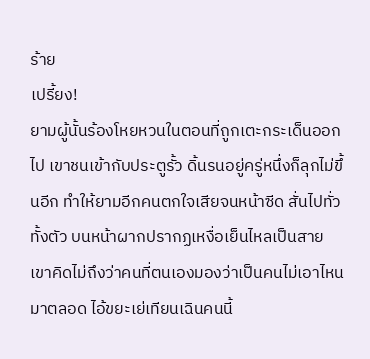ร้าย
เปรี้ยง!
ยามผู้นั้นร้องโหยหวนในตอนที่ถูกเตะกระเด็นออกไป เขาชนเข้ากับประตูรั้ว ดิ้นรนอยู่ครู่หนึ่งก็ลุกไม่ขึ้นอีก ทำให้ยามอีกคนตกใจเสียจนหน้าซีด สั่นไปทั่วทั้งตัว บนหน้าผากปรากฏเหงื่อเย็นไหลเป็นสาย เขาคิดไม่ถึงว่าคนที่ตนเองมองว่าเป็นคนไม่เอาไหนมาตลอด ไอ้ขยะเย่เทียนเฉินคนนี้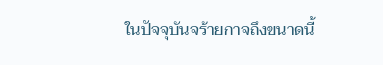ในปัจจุบันจร้ายกาจถึงขนาดนี้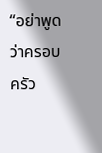“อย่าพูดว่าครอบครัว